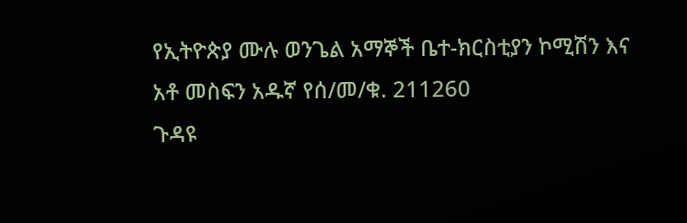የኢትዮጵያ ሙሉ ወንጌል አማኞች ቤተ-ክርስቲያን ኮሚሽን እና አቶ መስፍን አዱኛ የሰ/መ/ቁ. 211260
ጉዳዩ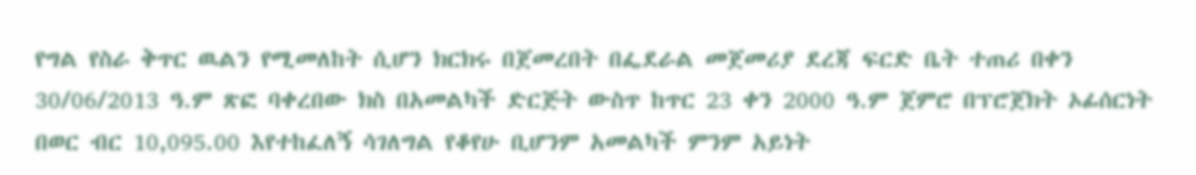የግል የስራ ቅጥር ዉልን የሚመለከት ሲሆን ክርክሩ በጀመረበት በፌደራል መጀመሪያ ደረጃ ፍርድ ቤት ተጠሪ በቀን 30/06/2013 ዓ.ም ጽፎ ባቀረበው ክስ በአመልካች ድርጅት ውስጥ ከጥር 23 ቀን 2000 ዓ.ም ጀምሮ በፕሮጀክት ኦፊሰርነት በወር ብር 10,095.00 እየተከፈለኝ ሳገለግል የቆየሁ ቢሆንም አመልካች ምንም አይነት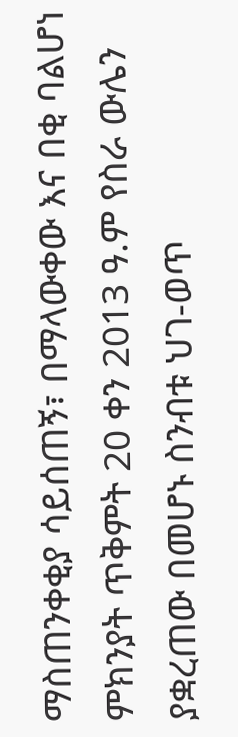ማስጠንቀቂያ ሳይሰጠኝ፣ በማላውቀው እና በቂ ባልሆነ ምክንያት ጥቅምት 20 ቀን 2013 ዓ.ም የስራ ውሌን ያቋረጠው በመሆኑ ስንብቱ ህገ-ወጥ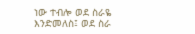ነው ተብሎ ወደ ስራዬ እንድመለስ፤ ወደ ስራ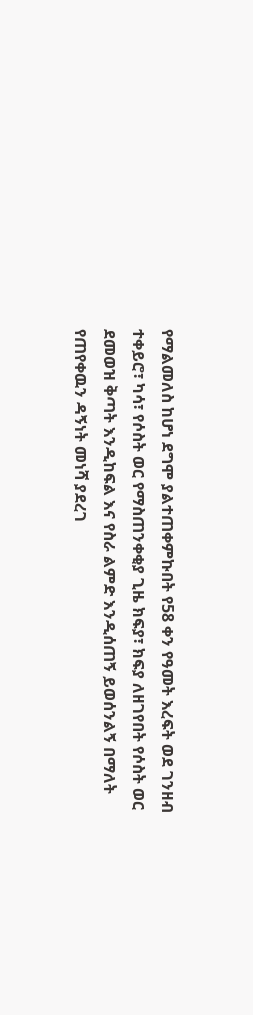የማልመለስ ከሆነ ደግሞ ያልተጠቀምኩበት የ58 ቀን የዓመት እረፍት ወደ ገንዘብ ተቀይሮ፣ ካሳ፣ የሶስት ወር የማስጠንቀቂያ ጊዜ ክፍያ፣ ክፍያ ለዘገየበት የሶስት ወር ደመወዝ ቅጣት እንዲከፍል እና የስራ ልምድ እንዲሰጠኝ ይወሰንልኝ በማለት የጠየቀዉን ዳኝነት መነሻ ያደረገ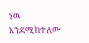ነዉ እንደሚከተለው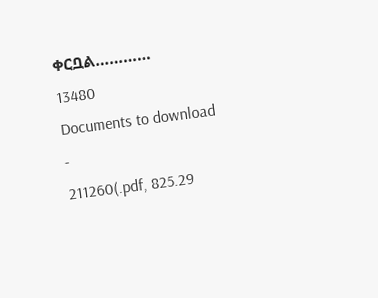ቀርቧል…………
13480
Documents to download
-
211260(.pdf, 825.29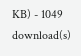KB) - 1049 download(s)